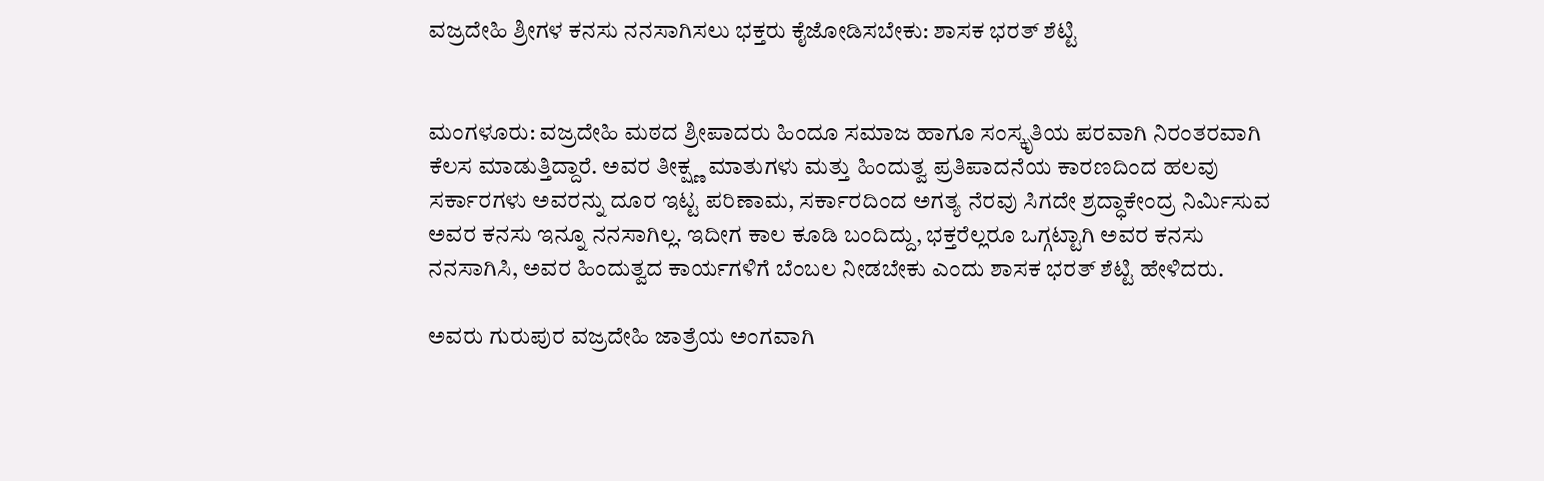ವಜ್ರದೇಹಿ ಶ್ರೀಗಳ ಕನಸು ನನಸಾಗಿಸಲು ಭಕ್ತರು ಕೈಜೋಡಿಸಬೇಕು: ಶಾಸಕ ಭರತ್ ಶೆಟ್ಟಿ


ಮಂಗಳೂರು: ವಜ್ರದೇಹಿ ಮಠದ ಶ್ರೀಪಾದರು ಹಿಂದೂ ಸಮಾಜ ಹಾಗೂ ಸಂಸ್ಕೃತಿಯ ಪರವಾಗಿ ನಿರಂತರವಾಗಿ ಕೆಲಸ ಮಾಡುತ್ತಿದ್ದಾರೆ. ಅವರ ತೀಕ್ಷ್ಣ ಮಾತುಗಳು ಮತ್ತು ಹಿಂದುತ್ವ ಪ್ರತಿಪಾದನೆಯ ಕಾರಣದಿಂದ ಹಲವು ಸರ್ಕಾರಗಳು ಅವರನ್ನು ದೂರ ಇಟ್ಟ ಪರಿಣಾಮ, ಸರ್ಕಾರದಿಂದ ಅಗತ್ಯ ನೆರವು ಸಿಗದೇ ಶ್ರದ್ಧಾಕೇಂದ್ರ ನಿರ್ಮಿಸುವ ಅವರ ಕನಸು ಇನ್ನೂ ನನಸಾಗಿಲ್ಲ. ಇದೀಗ ಕಾಲ ಕೂಡಿ ಬಂದಿದ್ದು, ಭಕ್ತರೆಲ್ಲರೂ ಒಗ್ಗಟ್ಟಾಗಿ ಅವರ ಕನಸು ನನಸಾಗಿಸಿ, ಅವರ ಹಿಂದುತ್ವದ ಕಾರ್ಯಗಳಿಗೆ ಬೆಂಬಲ ನೀಡಬೇಕು ಎಂದು ಶಾಸಕ ಭರತ್ ಶೆಟ್ಟಿ ಹೇಳಿದರು.

ಅವರು ಗುರುಪುರ ವಜ್ರದೇಹಿ ಜಾತ್ರೆಯ ಅಂಗವಾಗಿ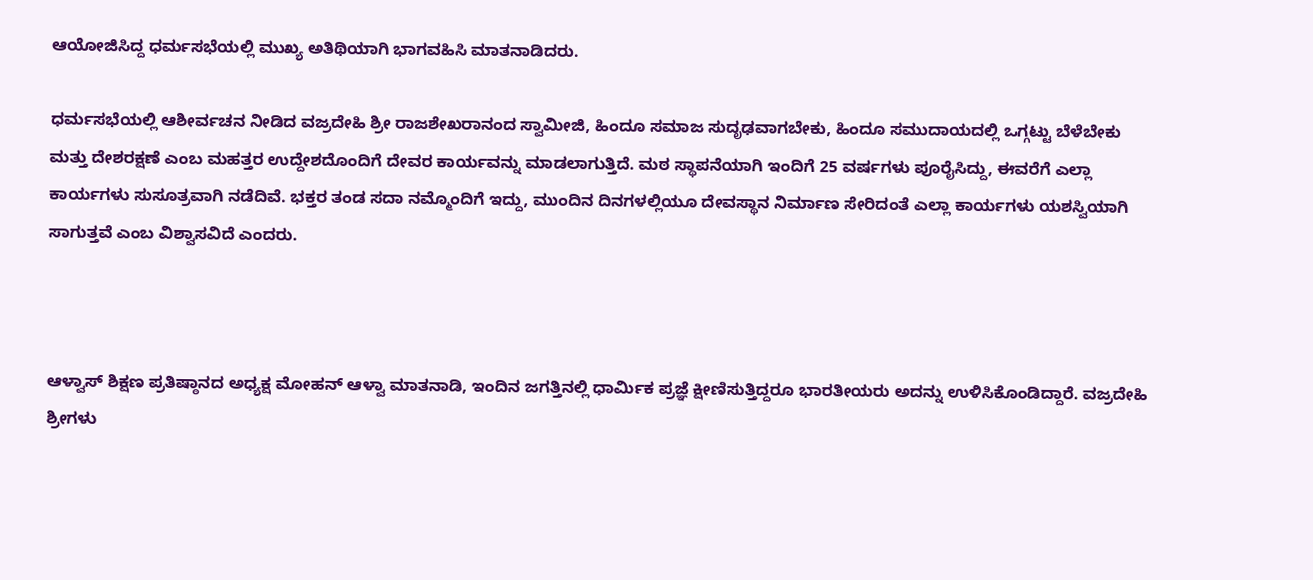ಆಯೋಜಿಸಿದ್ದ ಧರ್ಮಸಭೆಯಲ್ಲಿ ಮುಖ್ಯ ಅತಿಥಿಯಾಗಿ ಭಾಗವಹಿಸಿ ಮಾತನಾಡಿದರು.

ಧರ್ಮಸಭೆಯಲ್ಲಿ ಆಶೀರ್ವಚನ ನೀಡಿದ ವಜ್ರದೇಹಿ ಶ್ರೀ ರಾಜಶೇಖರಾನಂದ ಸ್ವಾಮೀಜಿ, ಹಿಂದೂ ಸಮಾಜ ಸುದೃಢವಾಗಬೇಕು, ಹಿಂದೂ ಸಮುದಾಯದಲ್ಲಿ ಒಗ್ಗಟ್ಟು ಬೆಳೆಬೇಕು ಮತ್ತು ದೇಶರಕ್ಷಣೆ ಎಂಬ ಮಹತ್ತರ ಉದ್ದೇಶದೊಂದಿಗೆ ದೇವರ ಕಾರ್ಯವನ್ನು ಮಾಡಲಾಗುತ್ತಿದೆ. ಮಠ ಸ್ಥಾಪನೆಯಾಗಿ ಇಂದಿಗೆ 25 ವರ್ಷಗಳು ಪೂರೈಸಿದ್ದು, ಈವರೆಗೆ ಎಲ್ಲಾ ಕಾರ್ಯಗಳು ಸುಸೂತ್ರವಾಗಿ ನಡೆದಿವೆ. ಭಕ್ತರ ತಂಡ ಸದಾ ನಮ್ಮೊಂದಿಗೆ ಇದ್ದು, ಮುಂದಿನ ದಿನಗಳಲ್ಲಿಯೂ ದೇವಸ್ಥಾನ ನಿರ್ಮಾಣ ಸೇರಿದಂತೆ ಎಲ್ಲಾ ಕಾರ್ಯಗಳು ಯಶಸ್ವಿಯಾಗಿ ಸಾಗುತ್ತವೆ ಎಂಬ ವಿಶ್ವಾಸವಿದೆ ಎಂದರು.



ಆಳ್ವಾಸ್ ಶಿಕ್ಷಣ ಪ್ರತಿಷ್ಠಾನದ ಅಧ್ಯಕ್ಷ ಮೋಹನ್ ಆಳ್ವಾ ಮಾತನಾಡಿ, ಇಂದಿನ ಜಗತ್ತಿನಲ್ಲಿ ಧಾರ್ಮಿಕ ಪ್ರಜ್ಞೆ ಕ್ಷೀಣಿಸುತ್ತಿದ್ದರೂ ಭಾರತೀಯರು ಅದನ್ನು ಉಳಿಸಿಕೊಂಡಿದ್ದಾರೆ. ವಜ್ರದೇಹಿ ಶ್ರೀಗಳು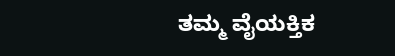ತಮ್ಮ ವೈಯಕ್ತಿಕ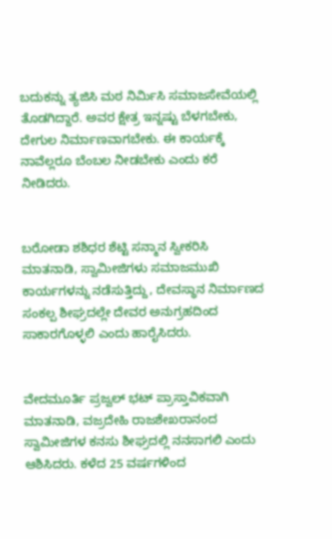ಬದುಕನ್ನು ತ್ಯಜಿಸಿ ಮಠ ನಿರ್ಮಿಸಿ ಸಮಾಜಸೇವೆಯಲ್ಲಿ ತೊಡಗಿದ್ದಾರೆ. ಅವರ ಕ್ಷೇತ್ರ ಇನ್ನಷ್ಟು ಬೆಳಗಬೇಕು, ದೇಗುಲ ನಿರ್ಮಾಣವಾಗಬೇಕು. ಈ ಕಾರ್ಯಕ್ಕೆ ನಾವೆಲ್ಲರೂ ಬೆಂಬಲ ನೀಡಬೇಕು ಎಂದು ಕರೆ ನೀಡಿದರು.


ಬರೋಡಾ ಶಶಿಧರ ಶೆಟ್ಟಿ ಸನ್ಮಾನ ಸ್ವೀಕರಿಸಿ ಮಾತನಾಡಿ, ಸ್ವಾಮೀಜಿಗಳು ಸಮಾಜಮುಖಿ ಕಾರ್ಯಗಳನ್ನು ನಡೆಸುತ್ತಿದ್ದು, ದೇವಸ್ಥಾನ ನಿರ್ಮಾಣದ ಸಂಕಲ್ಪ ಶೀಘ್ರದಲ್ಲೇ ದೇವರ ಅನುಗ್ರಹದಿಂದ ಸಾಕಾರಗೊಳ್ಳಲಿ ಎಂದು ಹಾರೈಸಿದರು.


ವೇದಮೂರ್ತಿ ಪ್ರಜ್ವಲ್ ಭಟ್ ಪ್ರಾಸ್ತಾವಿಕವಾಗಿ ಮಾತನಾಡಿ, ವಜ್ರದೇಹಿ ರಾಜಶೇಖರಾನಂದ ಸ್ವಾಮೀಜಿಗಳ ಕನಸು ಶೀಘ್ರದಲ್ಲಿ ನನಸಾಗಲಿ ಎಂದು ಆಶಿಸಿದರು. ಕಳೆದ 25 ವರ್ಷಗಳಿಂದ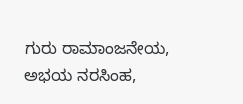ಗುರು ರಾಮಾಂಜನೇಯ, ಅಭಯ ನರಸಿಂಹ,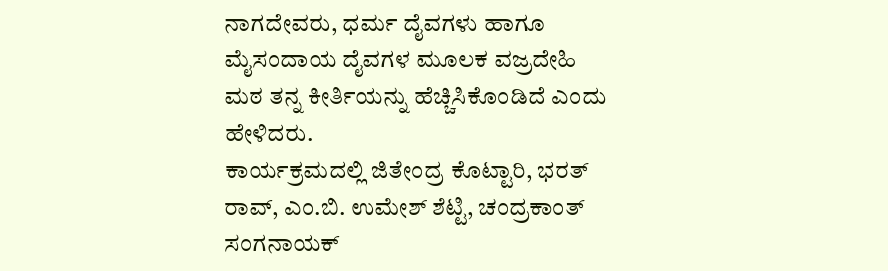ನಾಗದೇವರು, ಧರ್ಮ ದೈವಗಳು ಹಾಗೂ ಮೈಸಂದಾಯ ದೈವಗಳ ಮೂಲಕ ವಜ್ರದೇಹಿ ಮಠ ತನ್ನ ಕೀರ್ತಿಯನ್ನು ಹೆಚ್ಚಿಸಿಕೊಂಡಿದೆ ಎಂದು ಹೇಳಿದರು.
ಕಾರ್ಯಕ್ರಮದಲ್ಲಿ ಜಿತೇಂದ್ರ ಕೊಟ್ಟಾರಿ, ಭರತ್ ರಾವ್, ಎಂ.ಬಿ. ಉಮೇಶ್ ಶೆಟ್ಟಿ, ಚಂದ್ರಕಾಂತ್ ಸಂಗನಾಯಕ್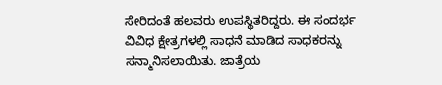ಸೇರಿದಂತೆ ಹಲವರು ಉಪಸ್ಥಿತರಿದ್ದರು. ಈ ಸಂದರ್ಭ ವಿವಿಧ ಕ್ಷೇತ್ರಗಳಲ್ಲಿ ಸಾಧನೆ ಮಾಡಿದ ಸಾಧಕರನ್ನು ಸನ್ಮಾನಿಸಲಾಯಿತು. ಜಾತ್ರೆಯ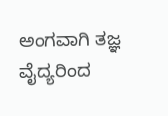ಅಂಗವಾಗಿ ತಜ್ಞ ವೈದ್ಯರಿಂದ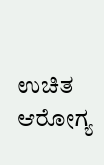ಉಚಿತ ಆರೋಗ್ಯ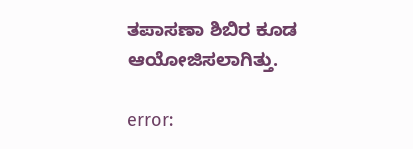ತಪಾಸಣಾ ಶಿಬಿರ ಕೂಡ ಆಯೋಜಿಸಲಾಗಿತ್ತು.

error: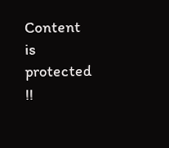Content is protected !!